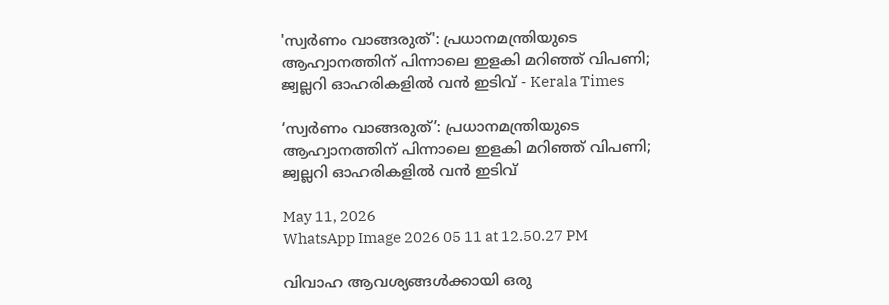'സ്വര്‍ണം വാങ്ങരുത്': പ്രധാനമന്ത്രിയുടെ ആഹ്വാനത്തിന് പിന്നാലെ ഇളകി മറിഞ്ഞ് വിപണി; ജ്വല്ലറി ഓഹരികളില്‍ വന്‍ ഇടിവ് - Kerala Times

‘സ്വര്‍ണം വാങ്ങരുത്’: പ്രധാനമന്ത്രിയുടെ ആഹ്വാനത്തിന് പിന്നാലെ ഇളകി മറിഞ്ഞ് വിപണി; ജ്വല്ലറി ഓഹരികളില്‍ വന്‍ ഇടിവ്

May 11, 2026
WhatsApp Image 2026 05 11 at 12.50.27 PM

വിവാഹ ആവശ്യങ്ങള്‍ക്കായി ഒരു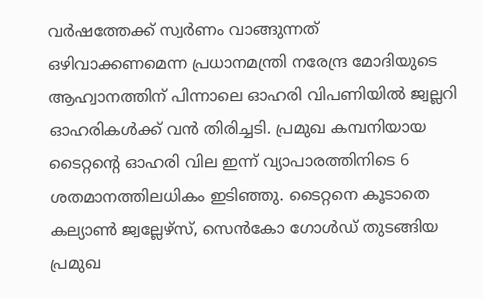വര്‍ഷത്തേക്ക് സ്വര്‍ണം വാങ്ങുന്നത് ഒഴിവാക്കണമെന്ന പ്രധാനമന്ത്രി നരേന്ദ്ര മോദിയുടെ ആഹ്വാനത്തിന് പിന്നാലെ ഓഹരി വിപണിയില്‍ ജ്വല്ലറി ഓഹരികള്‍ക്ക് വന്‍ തിരിച്ചടി. പ്രമുഖ കമ്പനിയായ ടൈറ്റന്റെ ഓഹരി വില ഇന്ന് വ്യാപാരത്തിനിടെ 6 ശതമാനത്തിലധികം ഇടിഞ്ഞു. ടൈറ്റനെ കൂടാതെ കല്യാണ്‍ ജ്വല്ലേഴ്‌സ്, സെന്‍കോ ഗോള്‍ഡ് തുടങ്ങിയ പ്രമുഖ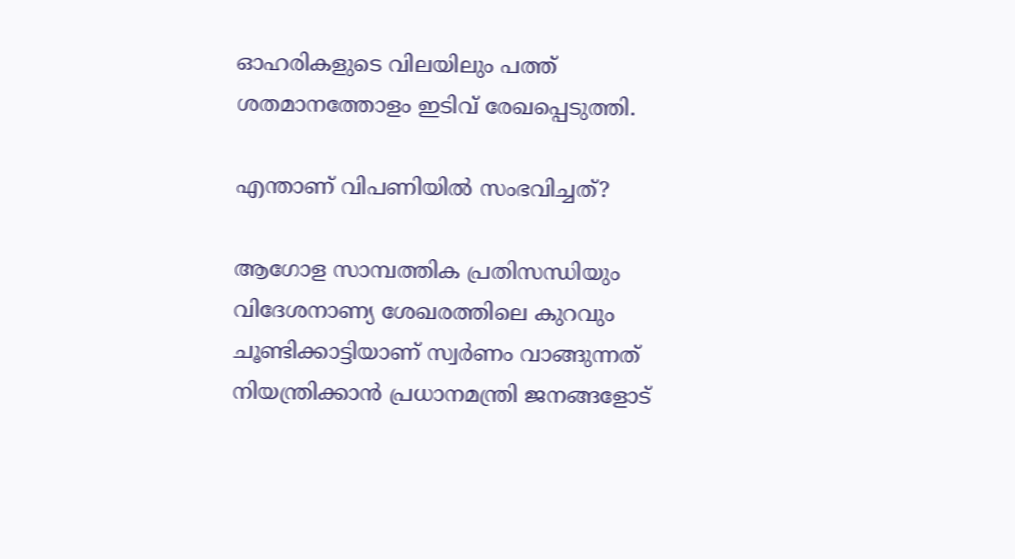ഓഹരികളുടെ വിലയിലും പത്ത് ശതമാനത്തോളം ഇടിവ് രേഖപ്പെടുത്തി.

എന്താണ് വിപണിയില്‍ സംഭവിച്ചത്?

ആഗോള സാമ്പത്തിക പ്രതിസന്ധിയും വിദേശനാണ്യ ശേഖരത്തിലെ കുറവും ചൂണ്ടിക്കാട്ടിയാണ് സ്വര്‍ണം വാങ്ങുന്നത് നിയന്ത്രിക്കാന്‍ പ്രധാനമന്ത്രി ജനങ്ങളോട്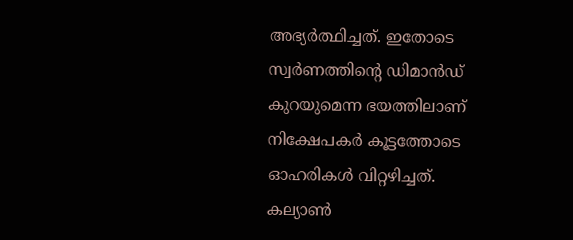അഭ്യര്‍ത്ഥിച്ചത്. ഇതോടെ സ്വര്‍ണത്തിന്റെ ഡിമാന്‍ഡ് കുറയുമെന്ന ഭയത്തിലാണ് നിക്ഷേപകര്‍ കൂട്ടത്തോടെ ഓഹരികള്‍ വിറ്റഴിച്ചത്. കല്യാണ്‍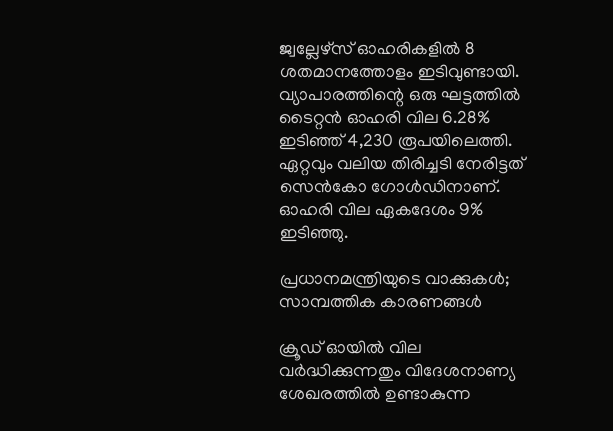ജ്വല്ലേഴ്‌സ് ഓഹരികളില്‍ 8 ശതമാനത്തോളം ഇടിവുണ്ടായി. വ്യാപാരത്തിന്റെ ഒരു ഘട്ടത്തില്‍ ടൈറ്റന്‍ ഓഹരി വില 6.28% ഇടിഞ്ഞ് 4,230 രൂപയിലെത്തി. ഏറ്റവും വലിയ തിരിച്ചടി നേരിട്ടത് സെന്‍കോ ഗോള്‍ഡിനാണ്. ഓഹരി വില ഏകദേശം 9% ഇടിഞ്ഞു.

പ്രധാനമന്ത്രിയുടെ വാക്കുകള്‍; സാമ്പത്തിക കാരണങ്ങള്‍

ക്രൂഡ് ഓയില്‍ വില വര്‍ദ്ധിക്കുന്നതും വിദേശനാണ്യ ശേഖരത്തില്‍ ഉണ്ടാകുന്ന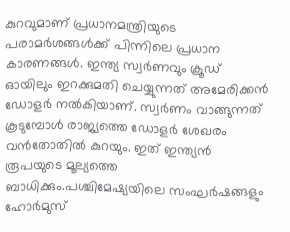കുറവുമാണ് പ്രധാനമന്ത്രിയുടെ പരാമര്‍ശങ്ങള്‍ക്ക് പിന്നിലെ പ്രധാന കാരണങ്ങള്‍. ഇന്ത്യ സ്വര്‍ണവും ക്രൂഡ് ഓയിലും ഇറക്കുമതി ചെയ്യുന്നത് അമേരിക്കന്‍ ഡോളര്‍ നല്‍കിയാണ്. സ്വര്‍ണം വാങ്ങുന്നത് കൂടുമ്പോള്‍ രാജ്യത്തെ ഡോളര്‍ ശേഖരം വന്‍തോതില്‍ കുറയും. ഇത് ഇന്ത്യന്‍ രൂപയുടെ മൂല്യത്തെ ബാധിക്കും.പശ്ചിമേഷ്യയിലെ സംഘര്‍ഷങ്ങളും ഹോര്‍മുസ്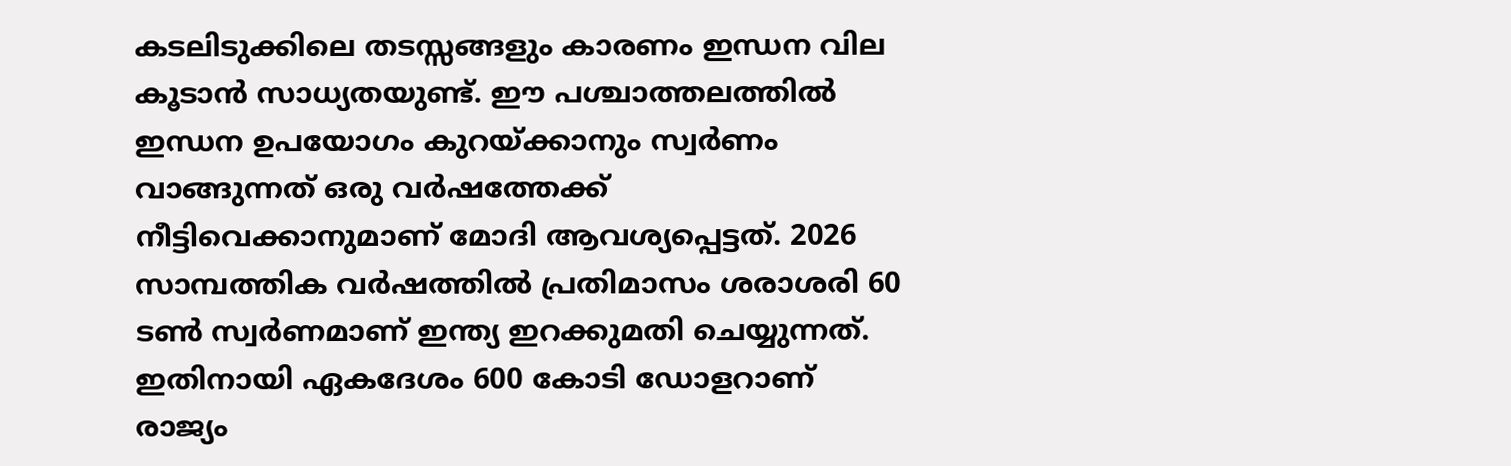കടലിടുക്കിലെ തടസ്സങ്ങളും കാരണം ഇന്ധന വില കൂടാന്‍ സാധ്യതയുണ്ട്. ഈ പശ്ചാത്തലത്തില്‍ ഇന്ധന ഉപയോഗം കുറയ്ക്കാനും സ്വര്‍ണം വാങ്ങുന്നത് ഒരു വര്‍ഷത്തേക്ക് നീട്ടിവെക്കാനുമാണ് മോദി ആവശ്യപ്പെട്ടത്. 2026 സാമ്പത്തിക വര്‍ഷത്തില്‍ പ്രതിമാസം ശരാശരി 60 ടണ്‍ സ്വര്‍ണമാണ് ഇന്ത്യ ഇറക്കുമതി ചെയ്യുന്നത്. ഇതിനായി ഏകദേശം 600 കോടി ഡോളറാണ് രാജ്യം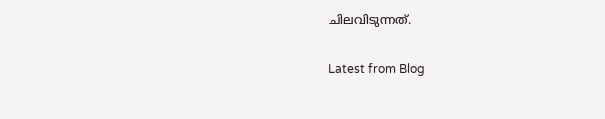ചിലവിടുന്നത്.

Latest from Blog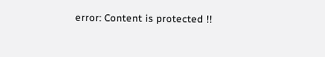error: Content is protected !!